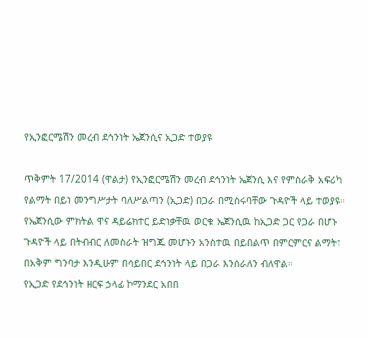የኢንፎርሜሽን መረብ ደኅንነት ኤጀንሲና ኢጋድ ተወያዩ

ጥቅምት 17/2014 (ዋልታ) የኢንፎርሜሽን መረብ ደኅንነት ኤጀንሲ እና የምስራቅ አፍሪካ የልማት በይነ መንግሥታት ባለሥልጣን (ኢጋድ) በጋራ በሚስሩባቸው ጉዳዮች ላይ ተወያዩ።
የኤጀንሲው ምክትል ዋና ዳይሬክተር ይድነቃቸዉ ወርቁ ኤጀንሲዉ ከኢጋድ ጋር የጋራ በሆኑ ጉዳዮች ላይ በትብብር ለመስራት ዝግጁ መሆኑን አንስተዉ በይበልጥ በምርምርና ልማት፣ በአቅም ግንባታ እንዲሁም በሳይበር ደኅንነት ላይ በጋራ እንሰራለን ብለዋል።
የኢጋድ የደኅንነት ዘርፍ ኃላፊ ኮማንደር አበበ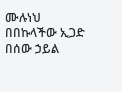ሙሉነህ በበኩላችው ኢጋድ በሰው ኃይል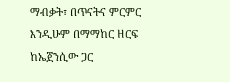ማብቃት፣ በጥናትና ምርምር እንዲሁም በማማከር ዘርፍ ከኤጀንሲው ጋር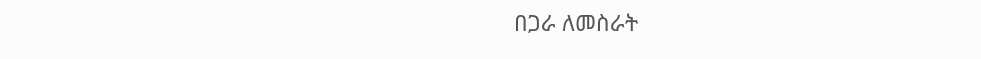በጋራ ለመስራት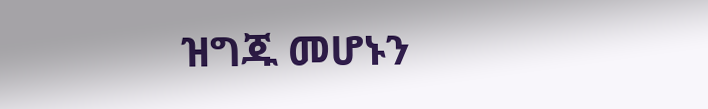ዝግጁ መሆኑን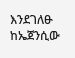እንደገለፁ ከኤጀንሲው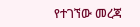የተገኘው መረጃ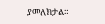ያመለክታል።